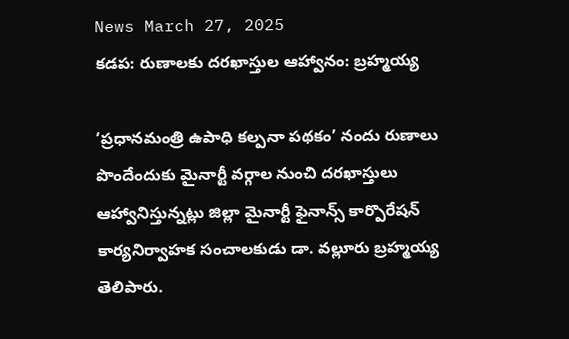News March 27, 2025
కడప: రుణాలకు దరఖాస్తుల ఆహ్వానం: బ్రహ్మయ్య

‘ప్రధానమంత్రి ఉపాధి కల్పనా పథకం’ నందు రుణాలు పొందేందుకు మైనార్టీ వర్గాల నుంచి దరఖాస్తులు ఆహ్వానిస్తున్నట్లు జిల్లా మైనార్టీ ఫైనాన్స్ కార్పొరేషన్ కార్యనిర్వాహక సంచాలకుడు డా. వల్లూరు బ్రహ్మయ్య తెలిపారు.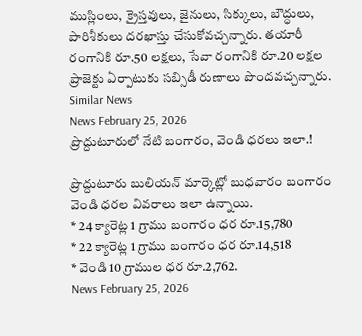ముస్లింలు, క్రైస్తవులు, జైనులు, సిక్కులు, బౌద్ధులు, పారిశీకులు దరఖాస్తు చేసుకోవచ్చన్నారు. తయారీ రంగానికి రూ.50 లక్షలు, సేవా రంగానికి రూ.20 లక్షల ప్రాజెక్టు ఏర్పాటుకు సబ్సిడీ రుణాలు పొందవచ్చన్నారు.
Similar News
News February 25, 2026
ప్రొద్దుటూరులో నేటి బంగారం, వెండి ధరలు ఇలా.!

ప్రొద్దుటూరు బులియన్ మార్కెట్లో బుధవారం బంగారం వెండి ధరల వివరాలు ఇలా ఉన్నాయి.
* 24 క్యారెట్ల 1 గ్రాము బంగారం ధర రూ.15,780
* 22 క్యారెట్ల 1 గ్రాము బంగారం ధర రూ.14,518
* వెండి 10 గ్రాముల ధర రూ.2,762.
News February 25, 2026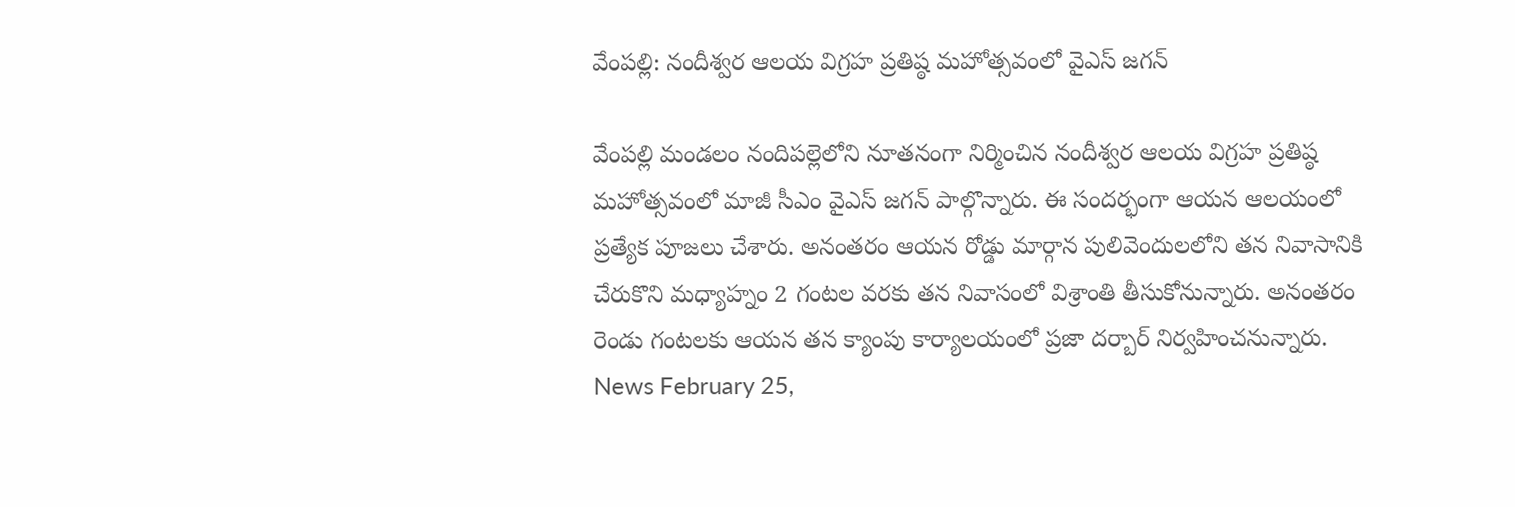వేంపల్లి: నందీశ్వర ఆలయ విగ్రహ ప్రతిష్ఠ మహోత్సవంలో వైఎస్ జగన్

వేంపల్లి మండలం నందిపల్లెలోని నూతనంగా నిర్మించిన నందీశ్వర ఆలయ విగ్రహ ప్రతిష్ఠ మహోత్సవంలో మాజీ సీఎం వైఎస్ జగన్ పాల్గొన్నారు. ఈ సందర్భంగా ఆయన ఆలయంలో ప్రత్యేక పూజలు చేశారు. అనంతరం ఆయన రోడ్డు మార్గాన పులివెందులలోని తన నివాసానికి చేరుకొని మధ్యాహ్నం 2 గంటల వరకు తన నివాసంలో విశ్రాంతి తీసుకోనున్నారు. అనంతరం రెండు గంటలకు ఆయన తన క్యాంపు కార్యాలయంలో ప్రజా దర్బార్ నిర్వహించనున్నారు.
News February 25,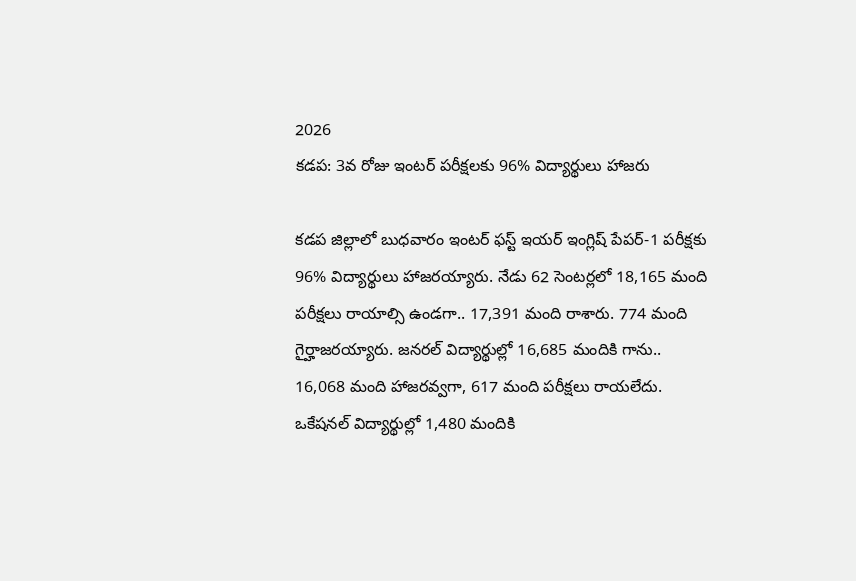2026
కడప: 3వ రోజు ఇంటర్ పరీక్షలకు 96% విద్యార్థులు హాజరు

కడప జిల్లాలో బుధవారం ఇంటర్ ఫస్ట్ ఇయర్ ఇంగ్లిష్ పేపర్-1 పరీక్షకు 96% విద్యార్థులు హాజరయ్యారు. నేడు 62 సెంటర్లలో 18,165 మంది పరీక్షలు రాయాల్సి ఉండగా.. 17,391 మంది రాశారు. 774 మంది గైర్హాజరయ్యారు. జనరల్ విద్యార్థుల్లో 16,685 మందికి గాను.. 16,068 మంది హాజరవ్వగా, 617 మంది పరీక్షలు రాయలేదు. ఒకేషనల్ విద్యార్థుల్లో 1,480 మందికి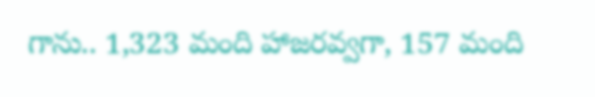గాను.. 1,323 మంది హాజరవ్వగా, 157 మంది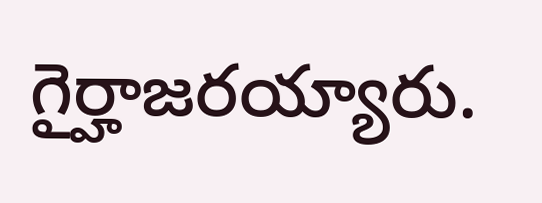గైర్హాజరయ్యారు.